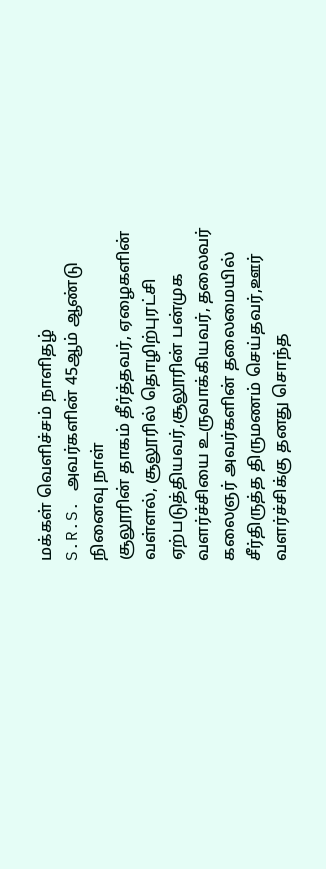மக்கள் வெளிச்சம் நாளிதழ்
S.R.S. அவர்களின் 45ஆம் ஆண்டு நினைவு நாள்
சூலூரின் தாகம் தீர்த்தவர், ஏழைகளின் வள்ளல், சூலூரில் தொழிற்புரட்சி ஏற்படுத்தியவர்,சூலூரின் பன்முக வளர்ச்சியை உருவாக்கியவர், தலைவர் கலைஞர் அவர்களின் தலைமையில் சீர்திருத்த திருமணம் செய்தவர்,ஊர் வளர்ச்சிக்கு தனது சொந்த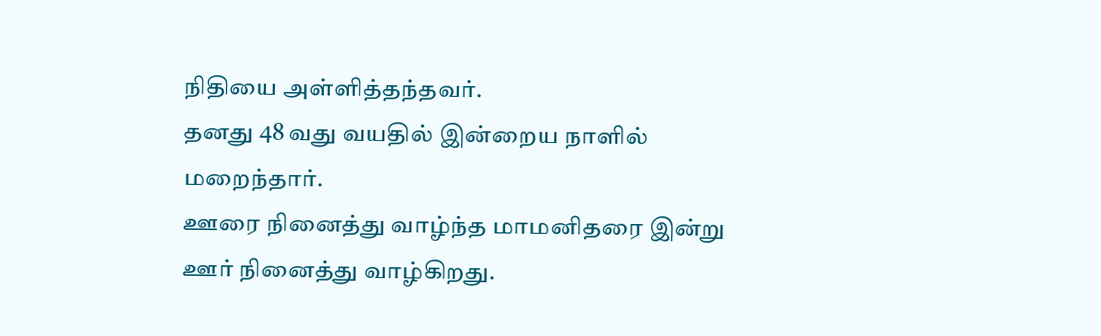நிதியை அள்ளித்தந்தவர்.
தனது 48 வது வயதில் இன்றைய நாளில் மறைந்தார்.
ஊரை நினைத்து வாழ்ந்த மாமனிதரை இன்று ஊர் நினைத்து வாழ்கிறது.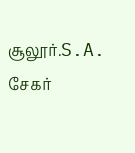சூலூர்.S.A. சேகர்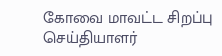கோவை மாவட்ட சிறப்பு செய்தியாளர்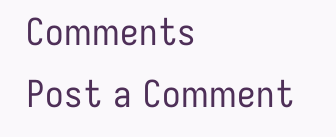Comments
Post a Comment